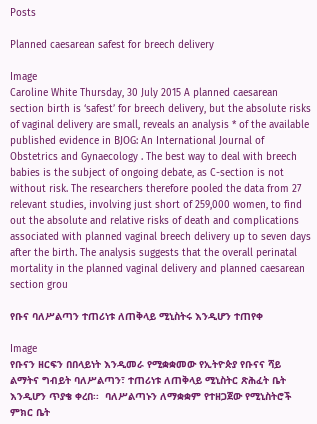Posts

Planned caesarean safest for breech delivery

Image
Caroline White Thursday, 30 July 2015 A planned caesarean section birth is ‘safest’ for breech delivery, but the absolute risks of vaginal delivery are small, reveals an analysis * of the available published evidence in BJOG: An International Journal of Obstetrics and Gynaecology . The best way to deal with breech babies is the subject of ongoing debate, as C-section is not without risk. The researchers therefore pooled the data from 27 relevant studies, involving just short of 259,000 women, to find out the absolute and relative risks of death and complications associated with planned vaginal breech delivery up to seven days after the birth. The analysis suggests that the overall perinatal mortality in the planned vaginal delivery and planned caesarean section grou

የቡና ባለሥልጣን ተጠሪነቱ ለጠቅላይ ሚኒስትሩ እንዲሆን ተጠየቀ

Image
የቡናን ዘርፍን በበላይነት እንዲመራ የሚቋቋመው የኢትዮጵያ የቡናና ሻይ ልማትና ግብይት ባለሥልጣን፣ ተጠሪነቱ ለጠቅላይ ሚኒስትር ጽሕፈት ቤት እንዲሆን ጥያቄ ቀረበ፡፡  ባለሥልጣኑን ለማቋቋም የተዘጋጀው የሚኒስትሮች ምክር ቤት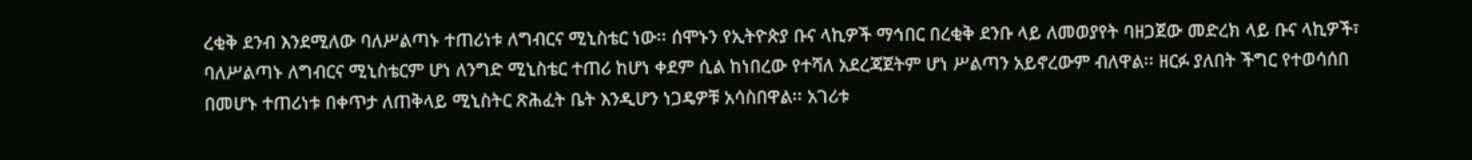ረቂቅ ደንብ እንደሚለው ባለሥልጣኑ ተጠሪነቱ ለግብርና ሚኒስቴር ነው፡፡ ሰሞኑን የኢትዮጵያ ቡና ላኪዎች ማኅበር በረቂቅ ደንቡ ላይ ለመወያየት ባዘጋጀው መድረክ ላይ ቡና ላኪዎች፣ ባለሥልጣኑ ለግብርና ሚኒስቴርም ሆነ ለንግድ ሚኒስቴር ተጠሪ ከሆነ ቀደም ሲል ከነበረው የተሻለ አደረጃጀትም ሆነ ሥልጣን አይኖረውም ብለዋል፡፡ ዘርፉ ያለበት ችግር የተወሳሰበ በመሆኑ ተጠሪነቱ በቀጥታ ለጠቅላይ ሚኒስትር ጽሕፈት ቤት እንዲሆን ነጋዴዎቹ አሳስበዋል፡፡ አገሪቱ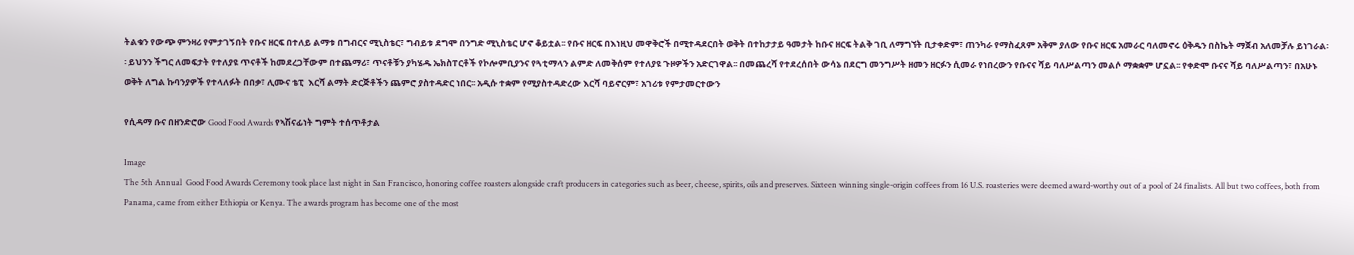ትልቁን የውጭ ምንዛሪ የምታገኝበት የቡና ዘርፍ በተለይ ልማቱ በግብርና ሚኒስቴር፣ ግብይቱ ደግሞ በንግድ ሚኒስቴር ሆኖ ቆይቷል፡፡ የቡና ዘርፍ በእነዚህ መዋቅሮች በሚተዳደርበት ወቅት በተከታታይ ዓመታት ከቡና ዘርፍ ትልቅ ገቢ ለማግኘት ቢታቀድም፣ ጠንካራ የማስፈጸም አቅም ያለው የቡና ዘርፍ አመራር ባለመኖሩ ዕቅዱን በስኬት ማጀብ አለመቻሉ ይነገራል፡፡ ይህንን ችግር ለመፍታት የተለያዩ ጥናቶች ከመደረጋቸውም በተጨማሪ፣ ጥናቶቹን ያካሄዱ ኤክስፐርቶች የኮሎምቢያንና የጓቲማላን ልምድ ለመቅሰም የተለያዩ ጉዞዎችን አድርገዋል፡፡ በመጨረሻ የተደረሰበት ውሳኔ በደርግ መንግሥት ዘመን ዘርፉን ሲመራ የነበረውን የቡናና ሻይ ባለሥልጣን መልሶ ማቋቋም ሆኗል፡፡ የቀድሞ ቡናና ሻይ ባለሥልጣን፣ በአሁኑ ወቅት ለግል ኩባንያዎች የተላለፉት በበቃ፣ ሊሙና ቴፒ  እርሻ ልማት ድርጅቶችን ጨምሮ ያስተዳድር ነበር፡፡ አዲሱ ተቋም የሚያስተዳድረው እርሻ ባይኖርም፣ አገሪቱ የምታመርተውን

የሲዳማ ቡና በዘንድሮው Good Food Awards የኣሽናፊነት ግምት ተሰጥቶታል

Image
The 5th Annual  Good Food Awards Ceremony took place last night in San Francisco, honoring coffee roasters alongside craft producers in categories such as beer, cheese, spirits, oils and preserves. Sixteen winning single-origin coffees from 16 U.S. roasteries were deemed award-worthy out of a pool of 24 finalists. All but two coffees, both from Panama, came from either Ethiopia or Kenya. The awards program has become one of the most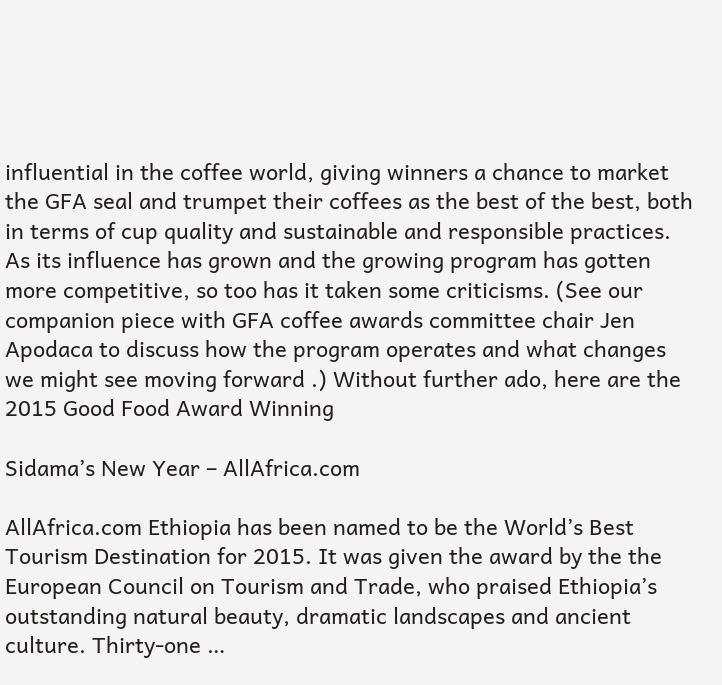influential in the coffee world, giving winners a chance to market the GFA seal and trumpet their coffees as the best of the best, both in terms of cup quality and sustainable and responsible practices. As its influence has grown and the growing program has gotten more competitive, so too has it taken some criticisms. (See our companion piece with GFA coffee awards committee chair Jen Apodaca to discuss how the program operates and what changes we might see moving forward .) Without further ado, here are the 2015 Good Food Award Winning

Sidama’s New Year – AllAfrica.com

AllAfrica.com Ethiopia has been named to be the World’s Best Tourism Destination for 2015. It was given the award by the the European Council on Tourism and Trade, who praised Ethiopia’s outstanding natural beauty, dramatic landscapes and ancient culture. Thirty-one …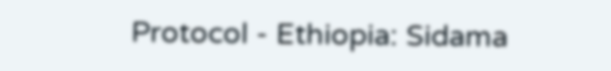Protocol - Ethiopia: Sidama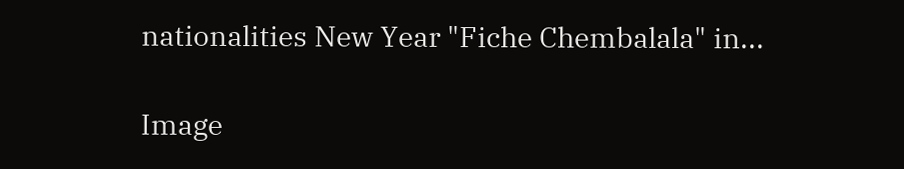nationalities New Year "Fiche Chembalala" in...

Image